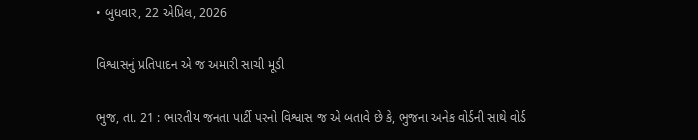• બુધવાર, 22 એપ્રિલ, 2026

વિશ્વાસનું પ્રતિપાદન એ જ અમારી સાચી મૂડી

ભુજ, તા. 21 : ભારતીય જનતા પાર્ટી પરનો વિશ્વાસ જ એ બતાવે છે કે, ભુજના અનેક વોર્ડની સાથે વોર્ડ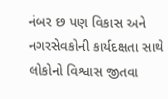નંબર છ પણ વિકાસ અને નગરસેવકોની કાર્યદક્ષતા સાથે લોકોનો વિશ્વાસ જીતવા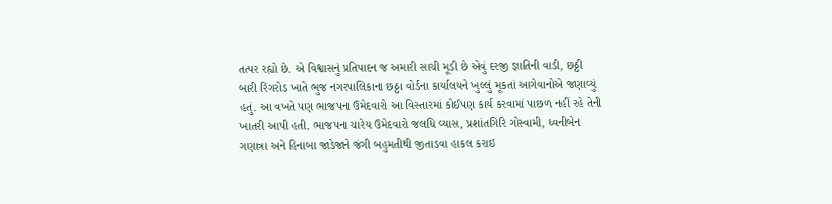તત્પર રહ્યો છે. એ વિશ્વાસનું પ્રતિપાદન જ અમારી સાચી મૂડી છે એવું દરજી જ્ઞાતિની વાડી, છઠ્ઠી બારી રિંગરોડ ખાતે ભુજ નગરપાલિકાના છઠ્ઠા વોર્ડના કાર્યાલયને ખુલ્લું મૂકતાં આગેવાનોએ જણાવ્યું હતું. આ વખતે પણ ભાજપના ઉમેદવારો આ વિસ્તારમાં કોઈપણ કાર્ય કરવામાં પાછળ નહીં રહે તેની ખાતરી આપી હતી. ભાજપના ચારેય ઉમેદવારો જલધિ વ્યાસ, પ્રશાંતગિરિ ગોસ્વામી, ધ્વનીબેન ગણાત્રા અને હિનાબા જાડેજાને જંગી બહુમતીથી જીતાડવા હાકલ કરાઇ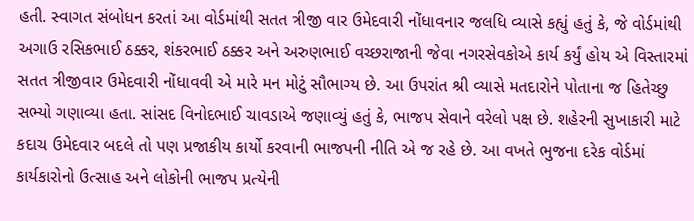હતી. સ્વાગત સંબોધન કરતાં આ વોર્ડમાંથી સતત ત્રીજી વાર ઉમેદવારી નોંધાવનાર જલધિ વ્યાસે કહ્યું હતું કે, જે વોર્ડમાંથી અગાઉ રસિકભાઈ ઠક્કર, શંકરભાઈ ઠક્કર અને અરુણભાઈ વચ્છરાજાની જેવા નગરસેવકોએ કાર્ય કર્યું હોય એ વિસ્તારમાં સતત ત્રીજીવાર ઉમેદવારી નોંધાવવી એ મારે મન મોટું સૌભાગ્ય છે. આ ઉપરાંત શ્રી વ્યાસે મતદારોને પોતાના જ હિતેચ્છુ સભ્યો ગણાવ્યા હતા. સાંસદ વિનોદભાઈ ચાવડાએ જણાવ્યું હતું કે, ભાજપ સેવાને વરેલો પક્ષ છે. શહેરની સુખાકારી માટે કદાચ ઉમેદવાર બદલે તો પણ પ્રજાકીય કાર્યો કરવાની ભાજપની નીતિ એ જ રહે છે. આ વખતે ભુજના દરેક વોર્ડમાં કાર્યકારોનો ઉત્સાહ અને લોકોની ભાજપ પ્રત્યેની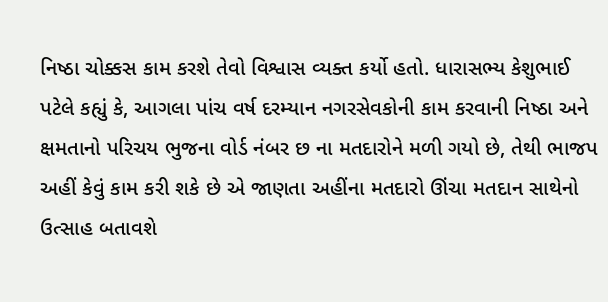નિષ્ઠા ચોક્કસ કામ કરશે તેવો વિશ્વાસ વ્યક્ત કર્યો હતો. ધારાસભ્ય કેશુભાઈ પટેલે કહ્યું કે, આગલા પાંચ વર્ષ દરમ્યાન નગરસેવકોની કામ કરવાની નિષ્ઠા અને ક્ષમતાનો પરિચય ભુજના વોર્ડ નંબર છ ના મતદારોને મળી ગયો છે, તેથી ભાજપ અહીં કેવું કામ કરી શકે છે એ જાણતા અહીંના મતદારો ઊંચા મતદાન સાથેનો ઉત્સાહ બતાવશે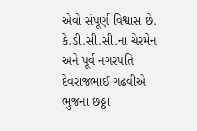એવો સંપૂર્ણ વિશ્વાસ છે. કે.ડી.સી.સી.ના ચેરમેન અને પૂર્વ નગરપતિ દેવરાજભાઈ ગઢવીએ ભુજના છઠ્ઠા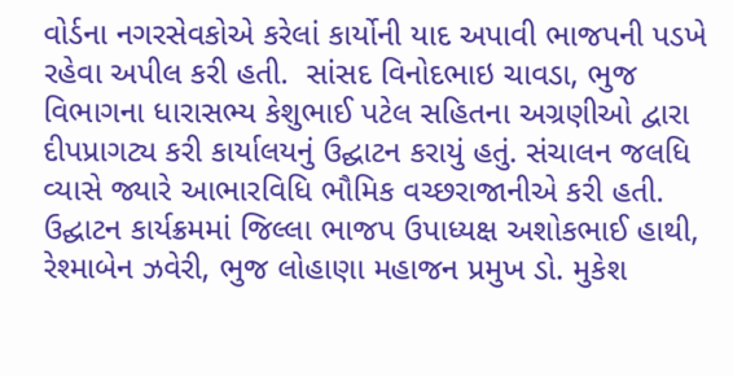વોર્ડના નગરસેવકોએ કરેલાં કાર્યોની યાદ અપાવી ભાજપની પડખે રહેવા અપીલ કરી હતી.  સાંસદ વિનોદભાઇ ચાવડા, ભુજ વિભાગના ધારાસભ્ય કેશુભાઈ પટેલ સહિતના અગ્રણીઓ દ્વારા દીપપ્રાગટ્ય કરી કાર્યાલયનું ઉદ્ઘાટન કરાયું હતું. સંચાલન જલધિ વ્યાસે જ્યારે આભારવિધિ ભૌમિક વચ્છરાજાનીએ કરી હતી. ઉદ્ઘાટન કાર્યક્રમમાં જિલ્લા ભાજપ ઉપાધ્યક્ષ અશોકભાઈ હાથી, રેશ્માબેન ઝવેરી, ભુજ લોહાણા મહાજન પ્રમુખ ડો. મુકેશ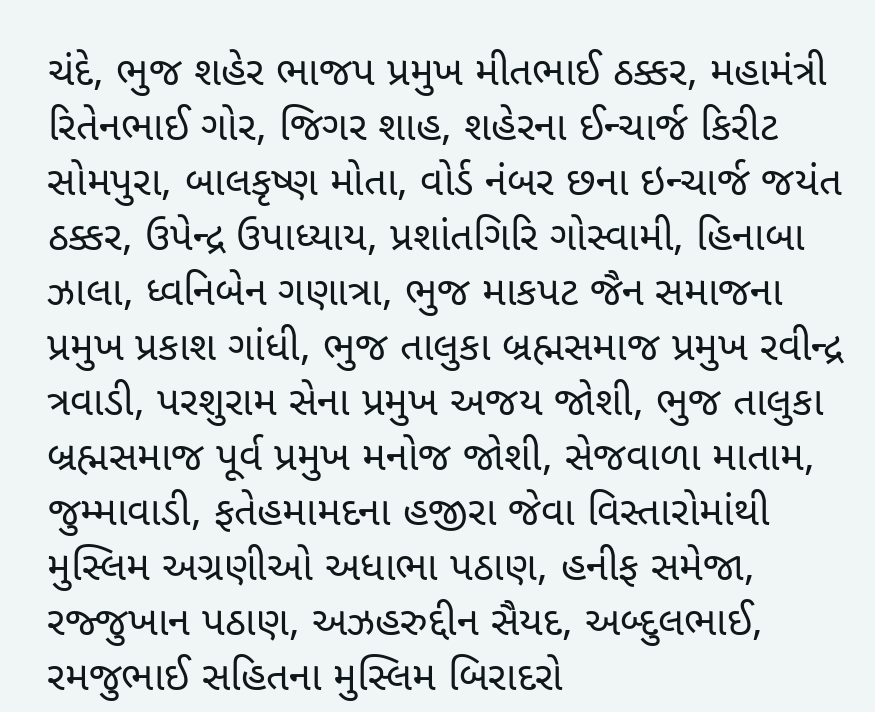ચંદે, ભુજ શહેર ભાજપ પ્રમુખ મીતભાઈ ઠક્કર, મહામંત્રી રિતેનભાઈ ગોર, જિગર શાહ, શહેરના ઈન્ચાર્જ કિરીટ સોમપુરા, બાલકૃષ્ણ મોતા, વોર્ડ નંબર છના ઇન્ચાર્જ જયંત ઠક્કર, ઉપેન્દ્ર ઉપાધ્યાય, પ્રશાંતગિરિ ગોસ્વામી, હિનાબા ઝાલા, ધ્વનિબેન ગણાત્રા, ભુજ માકપટ જૈન સમાજના પ્રમુખ પ્રકાશ ગાંધી, ભુજ તાલુકા બ્રહ્મસમાજ પ્રમુખ રવીન્દ્ર ત્રવાડી, પરશુરામ સેના પ્રમુખ અજય જોશી, ભુજ તાલુકા બ્રહ્મસમાજ પૂર્વ પ્રમુખ મનોજ જોશી, સેજવાળા માતામ, જુમ્માવાડી, ફતેહમામદના હજીરા જેવા વિસ્તારોમાંથી મુસ્લિમ અગ્રણીઓ અધાભા પઠાણ, હનીફ સમેજા, રજ્જુખાન પઠાણ, અઝહરુદ્દીન સૈયદ, અબ્દુલભાઈ, રમજુભાઈ સહિતના મુસ્લિમ બિરાદરો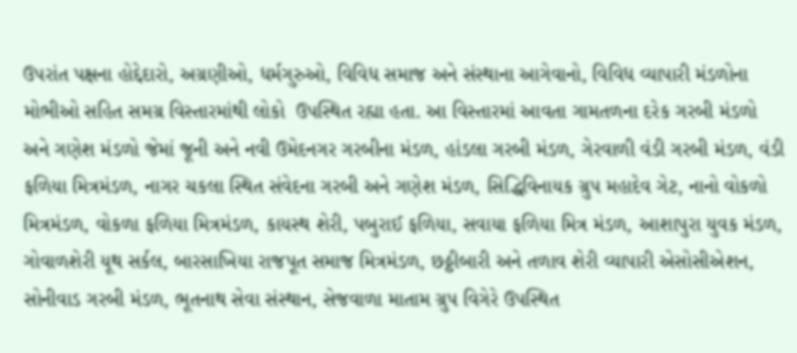ઉપરાંત પક્ષના હોદ્દેદારો, અગ્રણીઓ, ધર્મગુરુઓ, વિવિધ સમાજ અને સંસ્થાના આગેવાનો, વિવિધ વ્યાપારી મંડળોના મોભીઓ સહિત સમગ્ર વિસ્તારમાંથી લોકો  ઉપસ્થિત રહ્યા હતા. આ વિસ્તારમાં આવતા ગામતળના દરેક ગરબી મંડળો અને ગણેશ મંડળો જેમાં જૂની અને નવી ઉમેદનગર ગરબીના મંડળ, હાંડલા ગરબી મંડળ, ગેરવાળી વંડી ગરબી મંડળ, વંડી ફળિયા મિત્રમંડળ, નાગર ચકલા સ્થિત સંવેદના ગરબી અને ગણેશ મંડળ, સિદ્ધિવિનાયક ગ્રુપ મહાદેવ ગેટ, નાનો વોકળો મિત્રમંડળ, વોકળા ફળિયા મિત્રમંડળ, કાયસ્થ શેરી, પબુરાઈ ફળિયા, સવાયા ફળિયા મિત્ર મંડળ, આશાપુરા યુવક મંડળ, ગોવાળશેરી યૂથ સર્કલ, બારસાખિયા રાજપૂત સમાજ મિત્રમંડળ, છઠ્ઠીબારી અને તળાવ શેરી વ્યાપારી એસોસીએશન, સોનીવાડ ગરબી મંડળ, ભૂતનાથ સેવા સંસ્થાન, સેજવાળા માતામ ગ્રુપ વિગેરે ઉપસ્થિત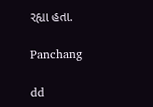રહ્યા હતા.

Panchang

dd